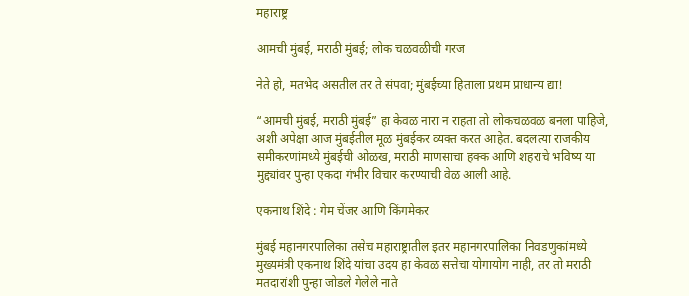महाराष्ट्र

आमची मुंबई, मराठी मुंबई; लोक चळवळीची गरज

नेते हो, मतभेद असतील तर ते संपवा; मुंबईच्या हिताला प्रथम प्राधान्य द्या!

“आमची मुंबई, मराठी मुंबई” हा केवळ नारा न राहता तो लोकचळवळ बनला पाहिजे, अशी अपेक्षा आज मुंबईतील मूळ मुंबईकर व्यक्त करत आहेत. बदलत्या राजकीय समीकरणांमध्ये मुंबईची ओळख, मराठी माणसाचा हक्क आणि शहराचे भविष्य या मुद्द्यांवर पुन्हा एकदा गंभीर विचार करण्याची वेळ आली आहे.

एकनाथ शिंदे : गेम चेंजर आणि किंगमेकर

मुंबई महानगरपालिका तसेच महाराष्ट्रातील इतर महानगरपालिका निवडणुकांमध्ये मुख्यमंत्री एकनाथ शिंदे यांचा उदय हा केवळ सत्तेचा योगायोग नाही, तर तो मराठी मतदारांशी पुन्हा जोडले गेलेले नाते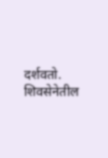दर्शवतो. शिवसेनेतील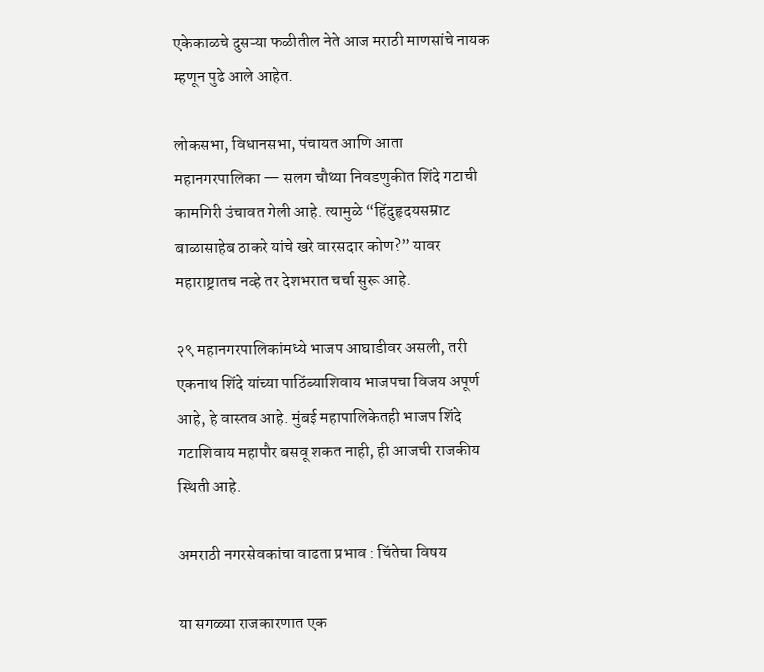एकेकाळचे दुसऱ्या फळीतील नेते आज मराठी माणसांचे नायक म्हणून पुढे आले आहेत.

लोकसभा, विधानसभा, पंचायत आणि आता महानगरपालिका — सलग चौथ्या निवडणुकीत शिंदे गटाची कामगिरी उंचावत गेली आहे. त्यामुळे “हिंदुहृदयसम्राट बाळासाहेब ठाकरे यांचे खरे वारसदार कोण?” यावर महाराष्ट्रातच नव्हे तर देशभरात चर्चा सुरू आहे.

२९ महानगरपालिकांमध्ये भाजप आघाडीवर असली, तरी एकनाथ शिंदे यांच्या पाठिंब्याशिवाय भाजपचा विजय अपूर्ण आहे, हे वास्तव आहे. मुंबई महापालिकेतही भाजप शिंदे गटाशिवाय महापौर बसवू शकत नाही, ही आजची राजकीय स्थिती आहे.

अमराठी नगरसेवकांचा वाढता प्रभाव : चिंतेचा विषय

या सगळ्या राजकारणात एक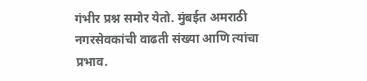गंभीर प्रश्न समोर येतो. मुंबईत अमराठी नगरसेवकांची वाढती संख्या आणि त्यांचा प्रभाव.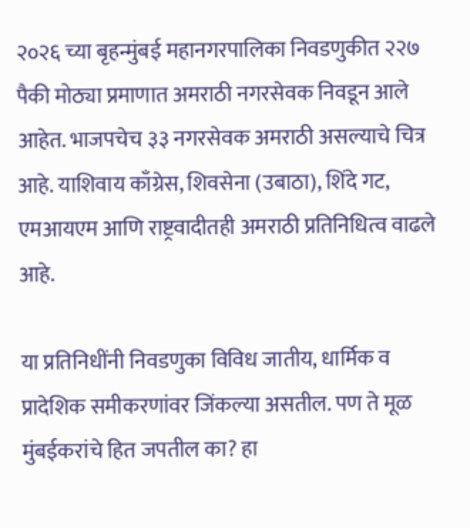२०२६ च्या बृहन्मुंबई महानगरपालिका निवडणुकीत २२७ पैकी मोठ्या प्रमाणात अमराठी नगरसेवक निवडून आले आहेत. भाजपचेच ३३ नगरसेवक अमराठी असल्याचे चित्र आहे. याशिवाय काँग्रेस, शिवसेना (उबाठा), शिंदे गट, एमआयएम आणि राष्ट्रवादीतही अमराठी प्रतिनिधित्व वाढले आहे.

या प्रतिनिधींनी निवडणुका विविध जातीय, धार्मिक व प्रादेशिक समीकरणांवर जिंकल्या असतील. पण ते मूळ मुंबईकरांचे हित जपतील का? हा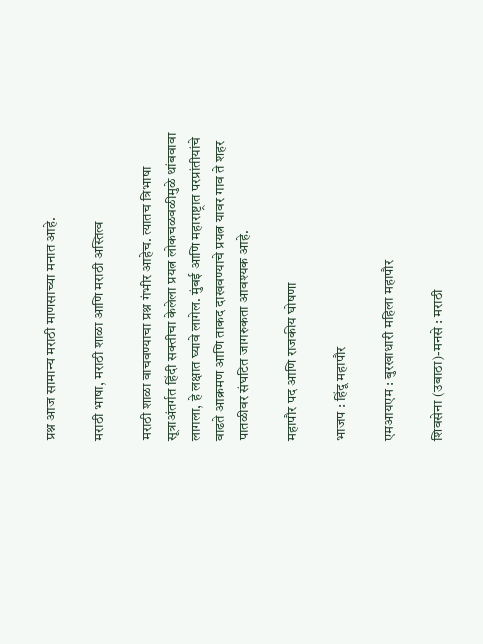प्रश्न आज सामान्य मराठी माणसाच्या मनात आहे.

मराठी भाषा, मराठी शाळा आणि मराठी अस्तित्व

मराठी शाळा वाचवण्याचा प्रश्न गंभीर आहेच. त्यातच त्रिभाषा सूत्राअंतर्गत हिंदी सक्तीचा केलेला प्रयत्न लोकचळवळीमुळे थांबवावा लागला, हे लक्षात घ्यावे लागेल. मुंबई आणि महाराष्ट्रात परप्रांतीयांचे वाढते आक्रमण आणि ताकद दाखवण्याचे प्रयत्न यावर गाव ते शहर पातळीवर संघटित जागरुकता आवश्यक आहे.

महापौर पद आणि राजकीय घोषणा

भाजप : हिंदू महापौर

एमआयएम : बुरखाधारी महिला महापौर

शिवसेना (उबाठा)-मनसे : मराठी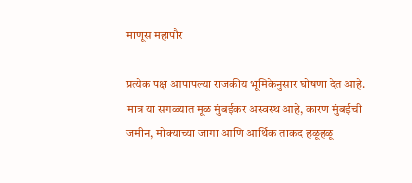माणूस महापौर

प्रत्येक पक्ष आपापल्या राजकीय भूमिकेनुसार घोषणा देत आहे. मात्र या सगळ्यात मूळ मुंबईकर अस्वस्थ आहे, कारण मुंबईची जमीन, मोक्याच्या जागा आणि आर्थिक ताकद हळूहळू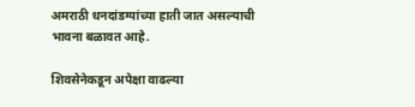अमराठी धनदांडग्यांच्या हाती जात असल्याची भावना बळावत आहे.

शिवसेनेकडून अपेक्षा वाढल्या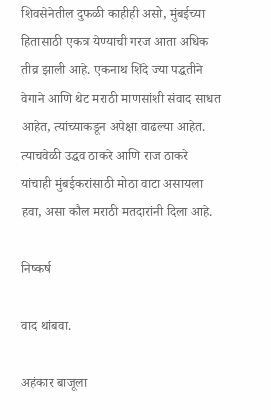शिवसेनेतील दुफळी काहीही असो, मुंबईच्या हितासाठी एकत्र येण्याची गरज आता अधिक तीव्र झाली आहे. एकनाथ शिंदे ज्या पद्धतीने वेगाने आणि थेट मराठी माणसांशी संवाद साधत आहेत, त्यांच्याकडून अपेक्षा वाढल्या आहेत. त्याचवेळी उद्धव ठाकरे आणि राज ठाकरे यांचाही मुंबईकरांसाठी मोठा वाटा असायला हवा, असा कौल मराठी मतदारांनी दिला आहे.

निष्कर्ष

वाद थांबवा.

अहंकार बाजूला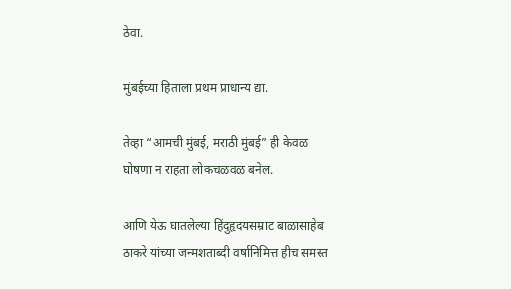ठेवा.

मुंबईच्या हिताला प्रथम प्राधान्य द्या.

तेव्हा “आमची मुंबई, मराठी मुंबई” ही केवळ घोषणा न राहता लोकचळवळ बनेल.

आणि येऊ घातलेल्या हिंदुहृदयसम्राट बाळासाहेब ठाकरे यांच्या जन्मशताब्दी वर्षानिमित्त हीच समस्त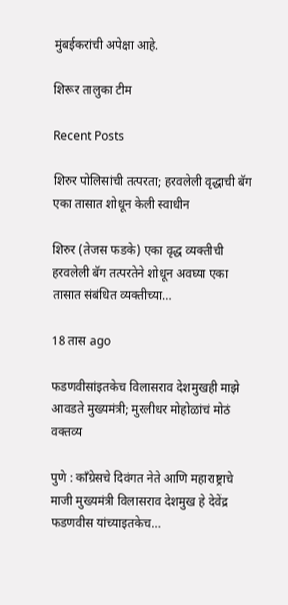मुंबईकरांची अपेक्षा आहे.

शिरूर तालुका टीम

Recent Posts

शिरुर पोलिसांची तत्परता; हरवलेली वृद्धाची बॅग एका तासात शोधून केली स्वाधीन

शिरुर (तेजस फडके) एका वृद्ध व्यक्तीची हरवलेली बॅग तत्परतेने शोधून अवघ्या एका तासात संबंधित व्यक्तीच्या…

18 तास ago

फडणवीसांइतकेच विलासराव देशमुखही माझे आवडते मुख्यमंत्री; मुरलीधर मोहोळांचं मोठं वक्तव्य

पुणे : काँग्रेसचे दिवंगत नेते आणि महाराष्ट्राचे माजी मुख्यमंत्री विलासराव देशमुख हे देवेंद्र फडणवीस यांच्याइतकेच…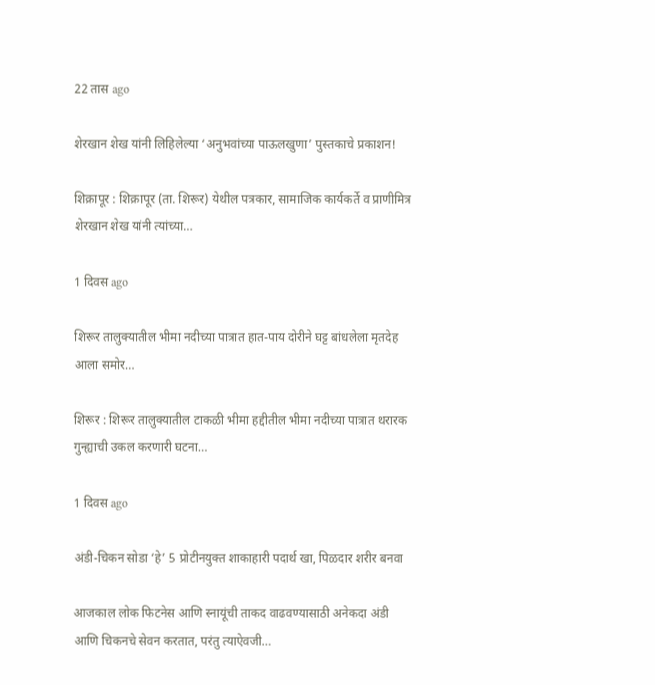22 तास ago

शेरखान शेख यांनी लिहिलेल्या ‘अनुभवांच्या पाऊलखुणा’ पुस्तकाचे प्रकाशन!

शिक्रापूर : शिक्रापूर (ता. शिरूर) येथील पत्रकार, सामाजिक कार्यकर्ते व प्राणीमित्र शेरखान शेख यांनी त्यांच्या…

1 दिवस ago

शिरूर तालुक्यातील भीमा नदीच्या पात्रात हात-पाय दोरीने घट्ट बांधलेला मृतदेह आला समोर…

शिरूर : शिरूर तालुक्यातील टाकळी भीमा हद्दीतील भीमा नदीच्या पात्रात थरारक गुन्ह्याची उकल करणारी घटना…

1 दिवस ago

अंडी-चिकन सोडा ‘हे’ 5 प्रोटीनयुक्त शाकाहारी पदार्थ खा, पिळदार शरीर बनवा

आजकाल लोक फिटनेस आणि स्नायूंची ताकद वाढवण्यासाठी अनेकदा अंडी आणि चिकनचे सेवन करतात, परंतु त्याऐवजी…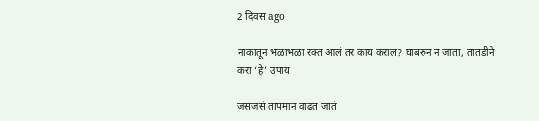2 दिवस ago

नाकातून भळाभळा रक्त आलं तर काय कराल? घाबरुन न जाता, तातडीने करा ‘हे’ उपाय

जसजसं तापमान वाढत जातं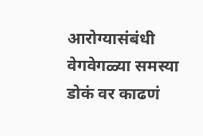आरोग्यासंबंधी वेगवेगळ्या समस्या डोकं वर काढणं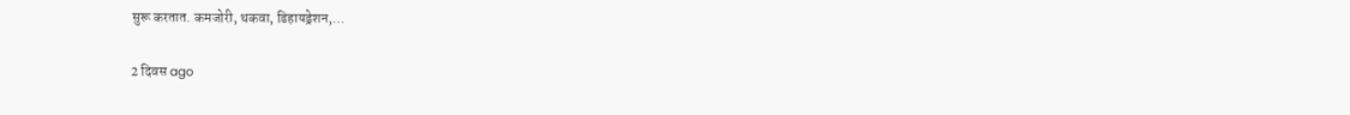सुरू करतात. कमजोरी, थकवा, डिहायड्रेशन,…

2 दिवस ago